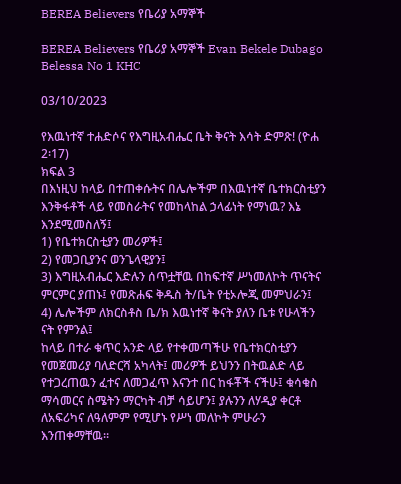BEREA Believers የቤሪያ አማኞች

BEREA Believers የቤሪያ አማኞች Evan Bekele Dubago
Belessa No 1 KHC

03/10/2023

የእዉነተኛ ተሐድሶና የእግዚአብሔር ቤት ቅናት እሳት ድምጽ! (ዮሐ 2፡17)
ክፍል 3
በእነዚህ ከላይ በተጠቀሱትና በሌሎችም በእዉነተኛ ቤተክርስቲያን እንቅፋቶች ላይ የመስራትና የመከላከል ኃላፊነት የማነዉ? እኔ እንደሚመስለኝ፤
1) የቤተክርስቲያን መሪዎች፤
2) የመጋቢያንና ወንጌላዊያን፤
3) እግዚአብሔር እድሉን ሰጥቷቸዉ በከፍተኛ ሥነመለኮት ጥናትና ምርምር ያጠኑ፤ የመጽሐፍ ቅዱስ ት/ቤት የቲኦሎጂ መምህራን፤
4) ሌሎችም ለክርስቶስ ቤ/ክ እዉነተኛ ቅናት ያለን ቤቱ የሁላችን ናት የምንል፤
ከላይ በተራ ቁጥር አንድ ላይ የተቀመጣችሁ የቤተክርስቲያን የመጀመሪያ ባለድርሻ አካላት፤ መሪዎች ይህንን በትዉልድ ላይ የተጋረጠዉን ፈተና ለመጋፈጥ እናንተ በር ከፋቾች ናችሁ፤ ቁሳቁስ ማሳመርና ስሜትን ማርካት ብቻ ሳይሆን፤ ያሉንን ለሃዲያ ቀርቶ ለአፍሪካና ለዓለምም የሚሆኑ የሥነ መለኮት ምሁራን እንጠቀማቸዉ።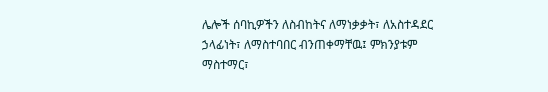ሌሎች ሰባኪዎችን ለስብከትና ለማነቃቃት፣ ለአስተዳደር ኃላፊነት፣ ለማስተባበር ብንጠቀማቸዉ፤ ምክንያቱም ማስተማር፣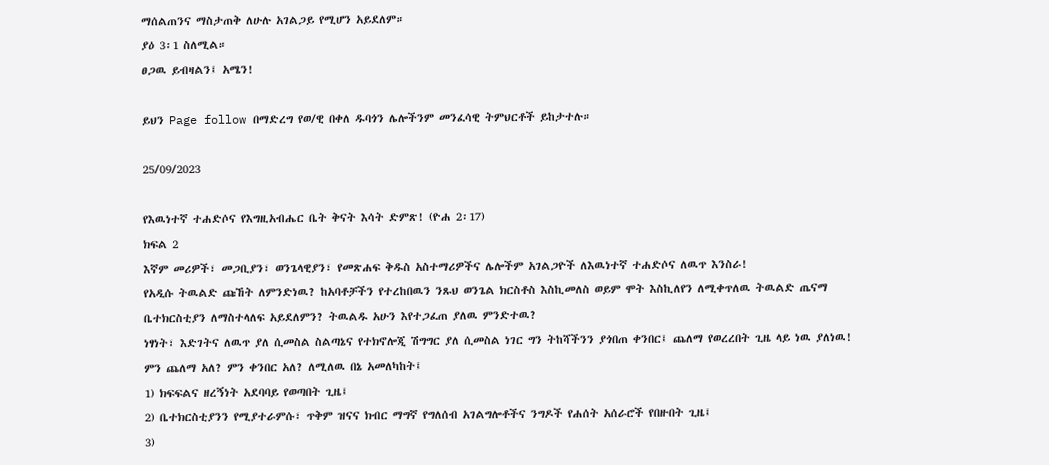ማሰልጠንና ማስታጠቅ ለሁሉ አገልጋይ የሚሆን አይደለም።
ያዕ 3፡1 ስለሚል።
ፀጋዉ ይብዛልን፤ አሜን!

ይህን Page follow በማድረግ የወ/ዊ በቀለ ዱባጎን ሌሎችንም መንፈሳዊ ትምህርቶች ይከታተሉ።

25/09/2023

የእዉነተኛ ተሐድሶና የእግዚአብሔር ቤት ቅናት እሳት ድምጽ! (ዮሐ 2፡17)
ክፍል 2
እኛም መሪዎች፣ መጋቢያን፣ ወንጌላዊያን፣ የመጽሐፍ ቅዱስ አስተማሪዎችና ሌሎችም አገልጋዮች ለእዉነተኛ ተሐድሶና ለዉጥ እንስራ!
የአዲሱ ትዉልድ ጩኸት ለምንድነዉ? ከአባቶቻችን የተረከበዉን ንጹህ ወንጌል ክርስቶስ እስኪመለስ ወይም ሞት እስኪለየን ለሚቀጥለዉ ትዉልድ ጤናማ ቤተክርስቲያን ለማስተላለፍ አይደለምን? ትዉልዱ አሁን እየተጋፈጠ ያለዉ ምንድተዉ?
ነፃነት፣ እድገትና ለዉጥ ያለ ሲመስል ስልጣኔና የተክኖሎጂ ሽግግር ያለ ሲመስል ነገር ግን ትከሻችንን ያጎበጠ ቀንበር፤ ጨለማ የወረረበት ጊዜ ላይ ነዉ ያለነዉ!
ምን ጨለማ አለ? ምን ቀንበር አለ? ለሚለዉ በኔ አመለካከት፤
1) ክፍፍልና ዘረኝነት አደባባይ የወጣበት ጊዜ፤
2) ቤተክርስቲያንን የሚያተራምሱ፣ ጥቅም ዝናና ክብር ማግኛ የግለሰብ አገልግሎቶችና ንግዶች የሐሰት አሰራሮች የበዙበት ጊዜ፤
3)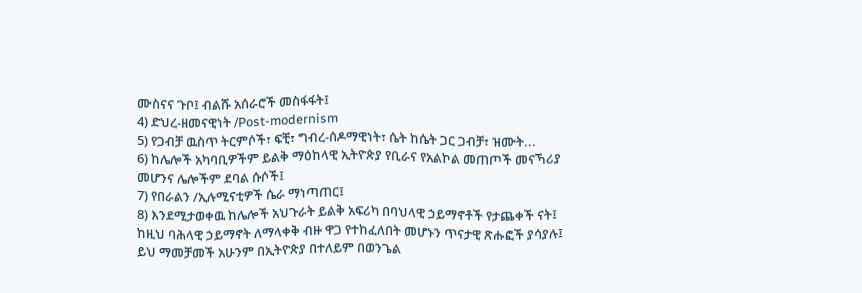ሙስናና ጉቦ፤ ብልሹ አሰራሮች መስፋፋት፤
4) ድህረ-ዘመናዊነት /Post-modernism
5) የጋብቻ ዉስጥ ትርምሶች፣ ፍቺ፣ ግብረ-ሰዶማዊነት፣ ሴት ከሴት ጋር ጋብቻ፣ ዝሙት...
6) ከሌሎች አካባቢዎችም ይልቅ ማዕከላዊ ኢትዮጵያ የቢራና የአልኮል መጠጦች መናኻሪያ መሆንና ሌሎችም ደባል ሱሶች፤
7) የበራልን /ኢሉሚናቲዎች ሴራ ማነጣጠር፤
8) እንደሚታወቀዉ ከሌሎች አህጉራት ይልቅ አፍሪካ በባህላዊ ኃይማኖቶች የታጨቀች ናት፤
ከዚህ ባሕላዊ ኃይማኖት ለማላቀቅ ብዙ ዋጋ የተከፈለበት መሆኑን ጥናታዊ ጽሑፎች ያሳያሉ፤ ይህ ማመቻመች አሁንም በኢትዮጵያ በተለይም በወንጌል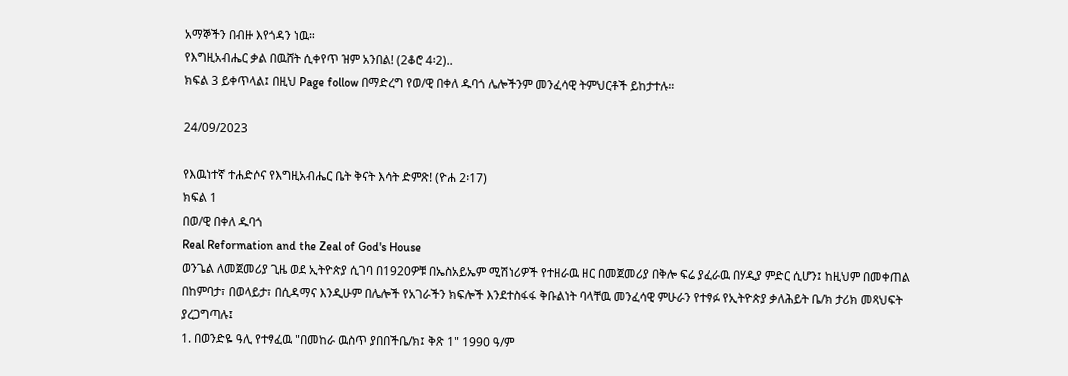አማኞችን በብዙ እየጎዳን ነዉ።
የእግዚአብሔር ቃል በዉሸት ሲቀየጥ ዝም አንበል! (2ቆሮ 4፡2)..
ክፍል 3 ይቀጥላል፤ በዚህ Page follow በማድረግ የወ/ዊ በቀለ ዱባጎ ሌሎችንም መንፈሳዊ ትምህርቶች ይከታተሉ።

24/09/2023

የእዉነተኛ ተሐድሶና የእግዚአብሔር ቤት ቅናት እሳት ድምጽ! (ዮሐ 2፡17)
ክፍል 1
በወ/ዊ በቀለ ዱባጎ
Real Reformation and the Zeal of God's House
ወንጌል ለመጀመሪያ ጊዜ ወደ ኢትዮጵያ ሲገባ በ1920ዎቹ በኤስአይኤም ሚሽነሪዎች የተዘራዉ ዘር በመጀመሪያ በቅሎ ፍሬ ያፈራዉ በሃዲያ ምድር ሲሆን፤ ከዚህም በመቀጠል በከምባታ፣ በወላይታ፣ በሲዳማና እንዲሁም በሌሎች የአገራችን ክፍሎች እንደተስፋፋ ቅቡልነት ባላቸዉ መንፈሳዊ ምሁራን የተፃፉ የኢትዮጵያ ቃለሕይት ቤ/ክ ታሪክ መጻህፍት ያረጋግጣሉ፤
1. በወንድዬ ዓሊ የተፃፈዉ "በመከራ ዉስጥ ያበበችቤ/ክ፤ ቅጽ 1" 1990 ዓ/ም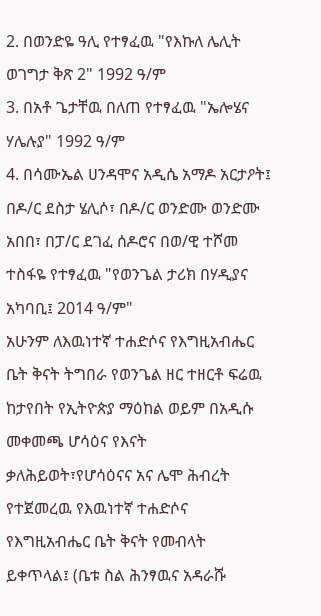2. በወንድዬ ዓሊ የተፃፈዉ "የእኩለ ሌሊት ወገግታ ቅጽ 2" 1992 ዓ/ም
3. በአቶ ጌታቸዉ በለጠ የተፃፈዉ "ኤሎሄና ሃሌሉያ" 1992 ዓ/ም
4. በሳሙኤል ሀንዳሞና አዲሴ አማዶ አርታዖት፤ በዶ/ር ደስታ ሄሊሶ፣ በዶ/ር ወንድሙ ወንድሙ አበበ፣ በፓ/ር ደገፈ ሰዶሮና በወ/ዊ ተሾመ ተስፋዬ የተፃፈዉ "የወንጌል ታሪክ በሃዲያና አካባቢ፤ 2014 ዓ/ም"
አሁንም ለእዉነተኛ ተሐድሶና የእግዚአብሔር ቤት ቅናት ትግበራ የወንጌል ዘር ተዘርቶ ፍሬዉ ከታየበት የኢትዮጵያ ማዕከል ወይም በአዲሱ መቀመጫ ሆሳዕና የእናት ቃለሕይወት፣የሆሳዕናና አና ሌሞ ሕብረት የተጀመረዉ የእዉነተኛ ተሐድሶና የእግዚአብሔር ቤት ቅናት የመብላት ይቀጥላል፤ (ቤቱ ስል ሕንፃዉና አዳራሹ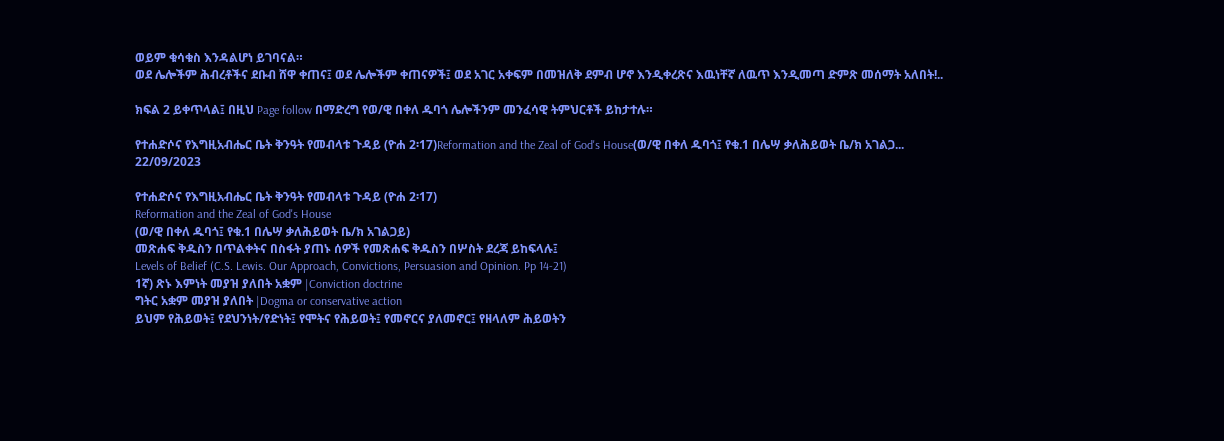ወይም ቁሳቁስ እንዳልሆነ ይገባናል።
ወደ ሌሎችም ሕብረቶችና ደቡብ ሸዋ ቀጠና፤ ወደ ሌሎችም ቀጠናዎች፤ ወደ አገር አቀፍም በመዝለቅ ደምብ ሆኖ እንዲቀረጽና እዉነቸኛ ለዉጥ እንዲመጣ ድምጽ መሰማት አለበት!..

ክፍል 2 ይቀጥላል፤ በዚህ Page follow በማድረግ የወ/ዊ በቀለ ዱባጎ ሌሎችንም መንፈሳዊ ትምህርቶች ይከታተሉ።

የተሐድሶና የእግዚአብሔር ቤት ቅንዓት የመብላቱ ጉዳይ (ዮሐ 2፡17)Reformation and the Zeal of God's House(ወ/ዊ በቀለ ዱባጎ፤ የቁ.1 በሌሣ ቃለሕይወት ቤ/ክ አገልጋ...
22/09/2023

የተሐድሶና የእግዚአብሔር ቤት ቅንዓት የመብላቱ ጉዳይ (ዮሐ 2፡17)
Reformation and the Zeal of God's House
(ወ/ዊ በቀለ ዱባጎ፤ የቁ.1 በሌሣ ቃለሕይወት ቤ/ክ አገልጋይ)
መጽሐፍ ቅዱስን በጥልቀትና በስፋት ያጠኑ ሰዎች የመጽሐፍ ቅዱስን በሦስት ደረጃ ይከፍላሉ፤
Levels of Belief (C.S. Lewis. Our Approach, Convictions, Persuasion and Opinion. Pp 14-21)
1ኛ) ጽኑ እምነት መያዝ ያለበት አቋም |Conviction doctrine
ግትር አቋም መያዝ ያለበት |Dogma or conservative action
ይህም የሕይወት፤ የደህንነት/የድነት፤ የሞትና የሕይወት፤ የመኖርና ያለመኖር፤ የዘላለም ሕይወትን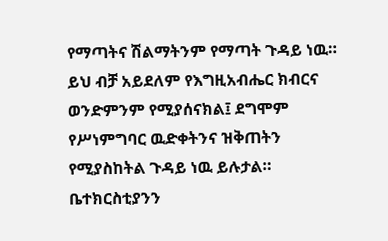የማጣትና ሽልማትንም የማጣት ጉዳይ ነዉ።
ይህ ብቻ አይደለም የእግዚአብሔር ክብርና ወንድምንም የሚያሰናክል፤ ደግሞም የሥነምግባር ዉድቀትንና ዝቅጠትን የሚያስከትል ጉዳይ ነዉ ይሉታል።
ቤተክርስቲያንን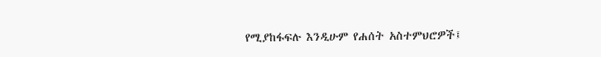የሚያከፋፍሉ እንዲሁም የሐሰት አስተምህሮዎች፤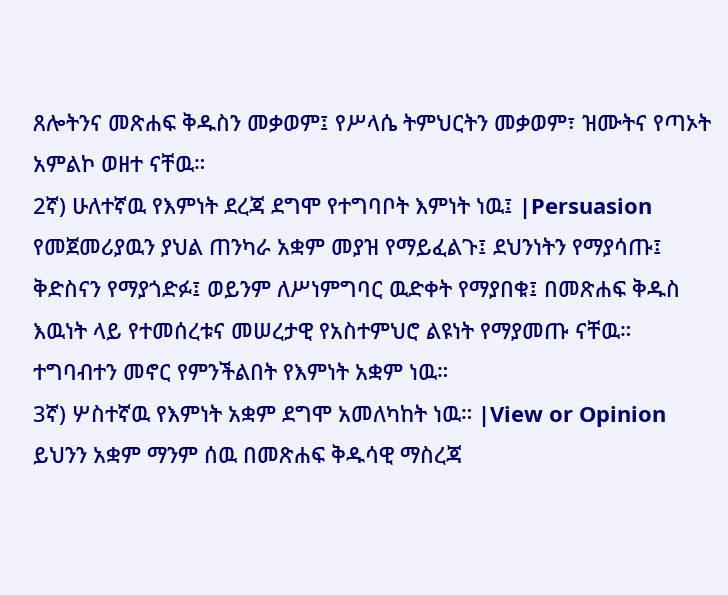ጸሎትንና መጽሐፍ ቅዱስን መቃወም፤ የሥላሴ ትምህርትን መቃወም፣ ዝሙትና የጣኦት አምልኮ ወዘተ ናቸዉ።
2ኛ) ሁለተኛዉ የእምነት ደረጃ ደግሞ የተግባቦት እምነት ነዉ፤ |Persuasion
የመጀመሪያዉን ያህል ጠንካራ አቋም መያዝ የማይፈልጉ፤ ደህንነትን የማያሳጡ፤ ቅድስናን የማያጎድፉ፤ ወይንም ለሥነምግባር ዉድቀት የማያበቁ፤ በመጽሐፍ ቅዱስ እዉነት ላይ የተመሰረቱና መሠረታዊ የአስተምህሮ ልዩነት የማያመጡ ናቸዉ። ተግባብተን መኖር የምንችልበት የእምነት አቋም ነዉ።
3ኛ) ሦስተኛዉ የእምነት አቋም ደግሞ አመለካከት ነዉ። |View or Opinion
ይህንን አቋም ማንም ሰዉ በመጽሐፍ ቅዱሳዊ ማስረጃ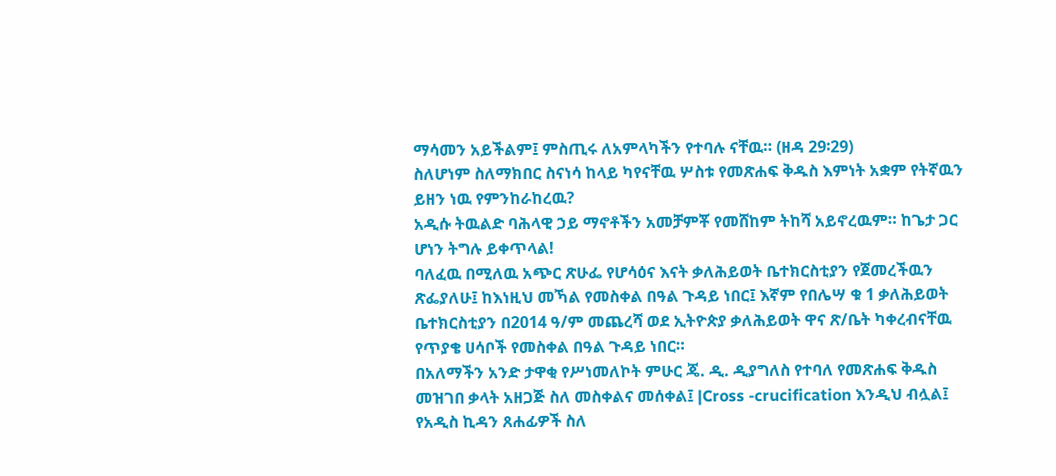ማሳመን አይችልም፤ ምስጢሩ ለአምላካችን የተባሉ ናቸዉ። (ዘዳ 29፡29)
ስለሆነም ስለማክበር ስናነሳ ከላይ ካየናቸዉ ሦስቱ የመጽሐፍ ቅዱስ እምነት አቋም የትኛዉን ይዘን ነዉ የምንከራከረዉ?
አዲሱ ትዉልድ ባሕላዊ ኃይ ማኖቶችን አመቻምቾ የመሸከም ትከሻ አይኖረዉም። ከጌታ ጋር ሆነን ትግሉ ይቀጥላል!
ባለፈዉ በሚለዉ አጭር ጽሁፌ የሆሳዕና እናት ቃለሕይወት ቤተክርስቲያን የጀመረችዉን ጽፌያለሁ፤ ከእነዚህ መኻል የመስቀል በዓል ጉዳይ ነበር፤ እኛም የበሌሣ ቁ 1 ቃለሕይወት ቤተክርስቲያን በ2014 ዓ/ም መጨረሻ ወደ ኢትዮጵያ ቃለሕይወት ዋና ጽ/ቤት ካቀረብናቸዉ የጥያቄ ሀሳቦች የመስቀል በዓል ጉዳይ ነበር።
በአለማችን አንድ ታዋቂ የሥነመለኮት ምሁር ጄ. ዲ. ዲያግለስ የተባለ የመጽሐፍ ቅዱስ መዝገበ ቃላት አዘጋጅ ስለ መስቀልና መሰቀል፤ |Cross -crucification እንዲህ ብሏል፤ የአዲስ ኪዳን ጸሐፊዎች ስለ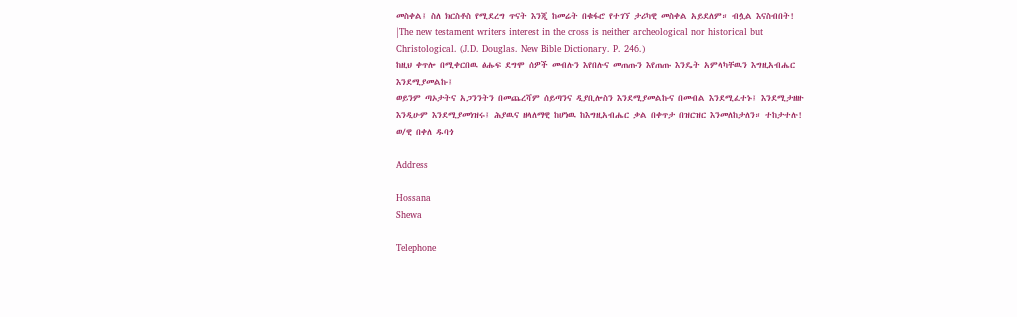መስቀል፤ ስለ ክርስቶስ የሚደረግ ጥናት እንጂ ከመሬት በቁፋሮ የተገኘ ታሪካዊ መስቀል አይደለም። ብሏል እናስብበት!
|The new testament writers interest in the cross is neither archeological nor historical but Christological. (J.D. Douglas. New Bible Dictionary. P. 246.)
ከዚህ ቀጥሎ በሚቀርበዉ ፅሑፍ ደግሞ ሰዎች መብሉን እየበሉና መጠጡን እየጠጡ እንዴት አምላካቸዉን እግዚአብሔር እንደሚያመልኩ፤
ወይንም ጣኦታትና አጋንንትን በመጨረሻም ሰይጣንና ዲያቢሎስን እንደሚያመልኩና በመብል እንደሚፈተኑ፤ እንደሚታዘዙ እንዲሁም እንደሚያመነዝሩ፤ ሕያዉና ዘላለማዊ ከሆነዉ ከእግዚአብሔር ቃል በቀጥታ በዝርዝር እንመለከታለን። ተከታተሉ!
ወ/ዊ በቀለ ዱባጎ

Address

Hossana
Shewa

Telephone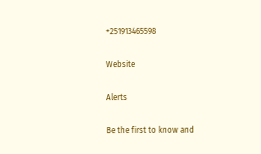+251913465598

Website

Alerts

Be the first to know and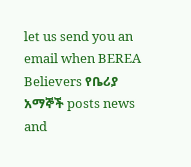let us send you an email when BEREA Believers የቤሪያ አማኞች posts news and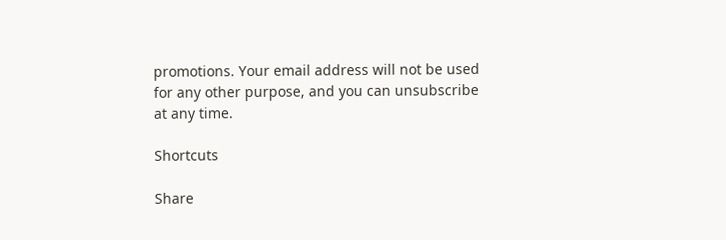promotions. Your email address will not be used for any other purpose, and you can unsubscribe at any time.

Shortcuts

Share